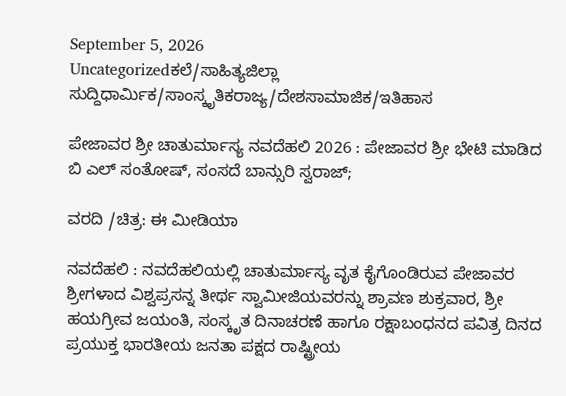September 5, 2026
Uncategorizedಕಲೆ/ಸಾಹಿತ್ಯಜಿಲ್ಲಾ ಸುದ್ದಿಧಾರ್ಮಿಕ/ಸಾಂಸ್ಕೃತಿಕರಾಜ್ಯ/ದೇಶಸಾಮಾಜಿಕ/ಇತಿಹಾಸ

ಪೇಜಾವರ ಶ್ರೀ ಚಾತುರ್ಮಾಸ್ಯ ನವದೆಹಲಿ 2026 : ಪೇಜಾವರ ಶ್ರೀ ಭೇಟಿ ಮಾಡಿದ ಬಿ ಎಲ್ ಸಂತೋಷ್, ಸಂಸದೆ ಬಾನ್ಸುರಿ ಸ್ವರಾಜ್‌;

ವರದಿ /ಚಿತ್ರ: ಈ ಮೀಡಿಯಾ

ನವದೆಹಲಿ : ನವದೆಹಲಿಯಲ್ಲಿ ಚಾತುರ್ಮಾಸ್ಯ ವೃತ ಕೈಗೊಂಡಿರುವ ಪೇಜಾವರ ಶ್ರೀಗಳಾದ ವಿಶ್ವಪ್ರಸನ್ನ ತೀರ್ಥ ಸ್ವಾಮೀಜಿಯವರನ್ನು ಶ್ರಾವಣ ಶುಕ್ರವಾರ, ಶ್ರೀ ಹಯಗ್ರೀವ ಜಯಂತಿ, ಸಂಸ್ಕೃತ ದಿನಾಚರಣೆ ಹಾಗೂ ರಕ್ಷಾಬಂಧನದ ಪವಿತ್ರ ದಿನದ ಪ್ರಯುಕ್ತ ಭಾರತೀಯ ಜನತಾ ಪಕ್ಷದ ರಾಷ್ಟ್ರೀಯ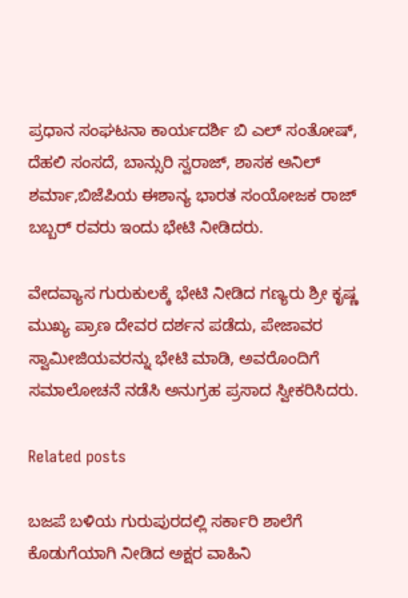ಪ್ರಧಾನ ಸಂಘಟನಾ ಕಾರ್ಯದರ್ಶಿ ಬಿ ಎಲ್ ಸಂತೋಷ್, ದೆಹಲಿ ಸಂಸದೆ, ಬಾನ್ಸುರಿ ಸ್ವರಾಜ್, ಶಾಸಕ ಅನಿಲ್ ಶರ್ಮಾ,ಬಿಜೆಪಿಯ ಈಶಾನ್ಯ ಭಾರತ ಸಂಯೋಜಕ ರಾಜ್ ಬಬ್ಬರ್ ರವರು ಇಂದು ಭೇಟಿ ನೀಡಿದರು.

ವೇದವ್ಯಾಸ ಗುರುಕುಲಕ್ಕೆ ಭೇಟಿ ನೀಡಿದ ಗಣ್ಯರು ಶ್ರೀ ಕೃಷ್ಣ ಮುಖ್ಯ ಪ್ರಾಣ ದೇವರ ದರ್ಶನ ಪಡೆದು, ಪೇಜಾವರ ಸ್ವಾಮೀಜಿಯವರನ್ನು ಭೇಟಿ ಮಾಡಿ, ಅವರೊಂದಿಗೆ ಸಮಾಲೋಚನೆ ನಡೆಸಿ ಅನುಗ್ರಹ ಪ್ರಸಾದ ಸ್ವೀಕರಿಸಿದರು.

Related posts

ಬಜಪೆ ಬಳಿಯ ಗುರುಪುರದಲ್ಲಿ ಸರ್ಕಾರಿ ಶಾಲೆಗೆ ಕೊಡುಗೆಯಾಗಿ ನೀಡಿದ ಅಕ್ಷರ ವಾಹಿನಿ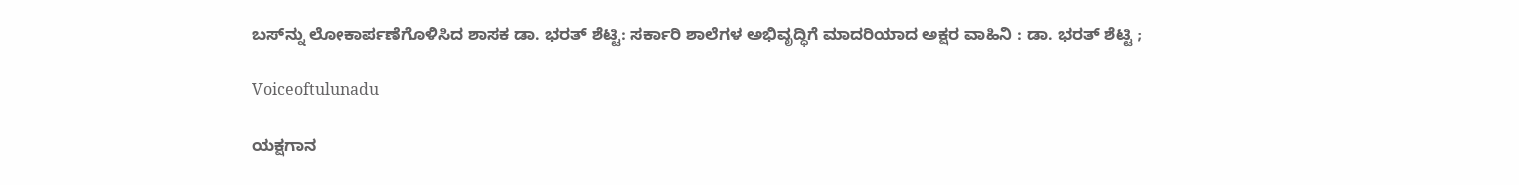ಬಸ್‌ನ್ನು ಲೋಕಾರ್ಪಣೆಗೊಳಿಸಿದ ಶಾಸಕ ಡಾ. ಭರತ್ ಶೆಟ್ಟಿ: ಸರ್ಕಾರಿ ಶಾಲೆಗಳ ಅಭಿವೃದ್ಧಿಗೆ ಮಾದರಿಯಾದ ಅಕ್ಷರ ವಾಹಿನಿ : ಡಾ. ಭರತ್ ಶೆಟ್ಟಿ ;

Voiceoftulunadu

ಯಕ್ಷಗಾನ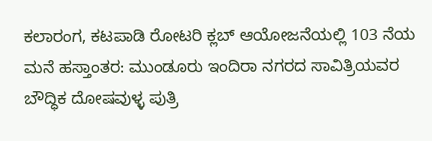ಕಲಾರಂಗ, ಕಟಪಾಡಿ ರೋಟರಿ ಕ್ಲಬ್ ಆಯೋಜನೆಯಲ್ಲಿ 103 ನೆಯ ಮನೆ ಹಸ್ತಾಂತರ: ಮುಂಡೂರು ಇಂದಿರಾ ನಗರದ ಸಾವಿತ್ರಿಯವರ ಬೌದ್ಧಿಕ ದೋಷವುಳ್ಳ ಪುತ್ರಿ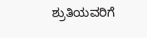ಶ್ರುತಿಯವರಿಗೆ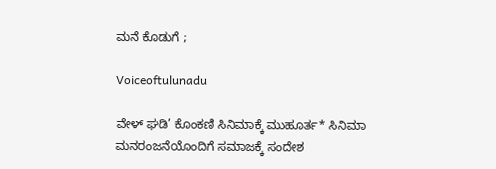ಮನೆ ಕೊಡುಗೆ ;

Voiceoftulunadu

ವೇಳ್ ಘಡಿ’ ಕೊಂಕಣಿ ಸಿನಿಮಾಕ್ಕೆ ಮುಹೂರ್ತ* ಸಿನಿಮಾ ಮನರಂಜನೆಯೊಂದಿಗೆ ಸಮಾಜಕ್ಕೆ ಸಂದೇಶ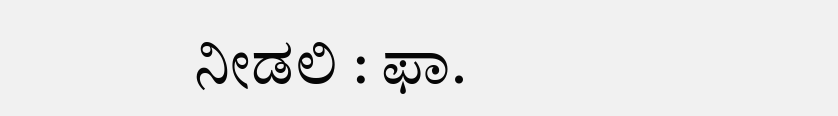ನೀಡಲಿ : ಫಾ.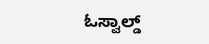ಓಸ್ವಾಲ್ಡ್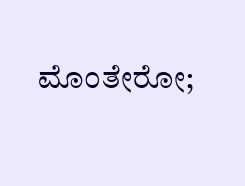ಮೊಂತೇರೋ;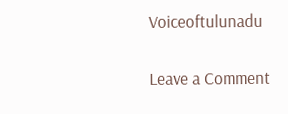Voiceoftulunadu

Leave a Comment